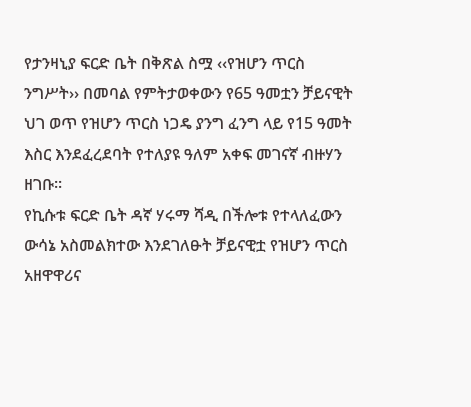የታንዛኒያ ፍርድ ቤት በቅጽል ስሟ ‹‹የዝሆን ጥርስ ንግሥት›› በመባል የምትታወቀውን የ65 ዓመቷን ቻይናዊት ህገ ወጥ የዝሆን ጥርስ ነጋዴ ያንግ ፈንግ ላይ የ15 ዓመት እስር እንደፈረደባት የተለያዩ ዓለም አቀፍ መገናኛ ብዙሃን ዘገቡ፡፡
የኪሱቱ ፍርድ ቤት ዳኛ ሃሩማ ሻዲ በችሎቱ የተላለፈውን ውሳኔ አስመልክተው እንደገለፁት ቻይናዊቷ የዝሆን ጥርስ አዘዋዋሪና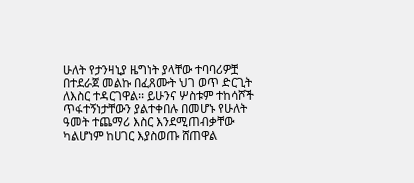ሁለት የታንዛኒያ ዜግነት ያላቸው ተባባሪዎቿ በተደራጀ መልኩ በፈጸሙት ህገ ወጥ ድርጊት ለእስር ተዳርገዋል፡፡ ይሁንና ሦስቱም ተከሳሾች ጥፋተኝነታቸውን ያልተቀበሉ በመሆኑ የሁለት ዓመት ተጨማሪ እስር እንደሚጠብቃቸው ካልሆነም ከሀገር እያስወጡ ሸጠዋል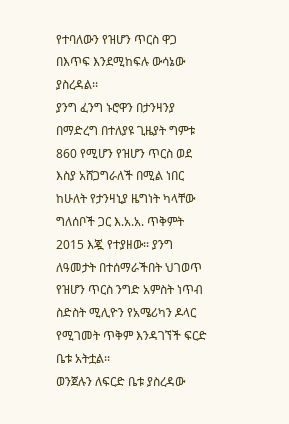የተባለውን የዝሆን ጥርስ ዋጋ በእጥፍ እንደሚከፍሉ ውሳኔው ያስረዳል፡፡
ያንግ ፈንግ ኑሮዋን በታንዛንያ በማድረግ በተለያዩ ጊዜያት ግምቱ 860 የሚሆን የዝሆን ጥርስ ወደ እስያ አሸጋግራለች በሚል ነበር ከሁለት የታንዛኒያ ዜግነት ካላቸው ግለሰቦች ጋር እ.አ.አ. ጥቅምት 2015 እጇ የተያዘው፡፡ ያንግ ለዓመታት በተሰማራችበት ህገወጥ የዝሆን ጥርስ ንግድ አምስት ነጥብ ስድስት ሚሊዮን የአሜሪካን ዶላር የሚገመት ጥቅም እንዳገኘች ፍርድ ቤቱ አትቷል፡፡
ወንጀሉን ለፍርድ ቤቱ ያስረዳው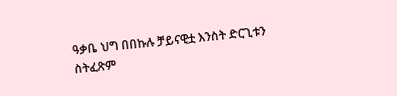ዓቃቤ ህግ በበኩሉ ቻይናዊቷ እንስት ድርጊቱን ስትፈጽም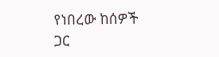የነበረው ከሰዎች ጋር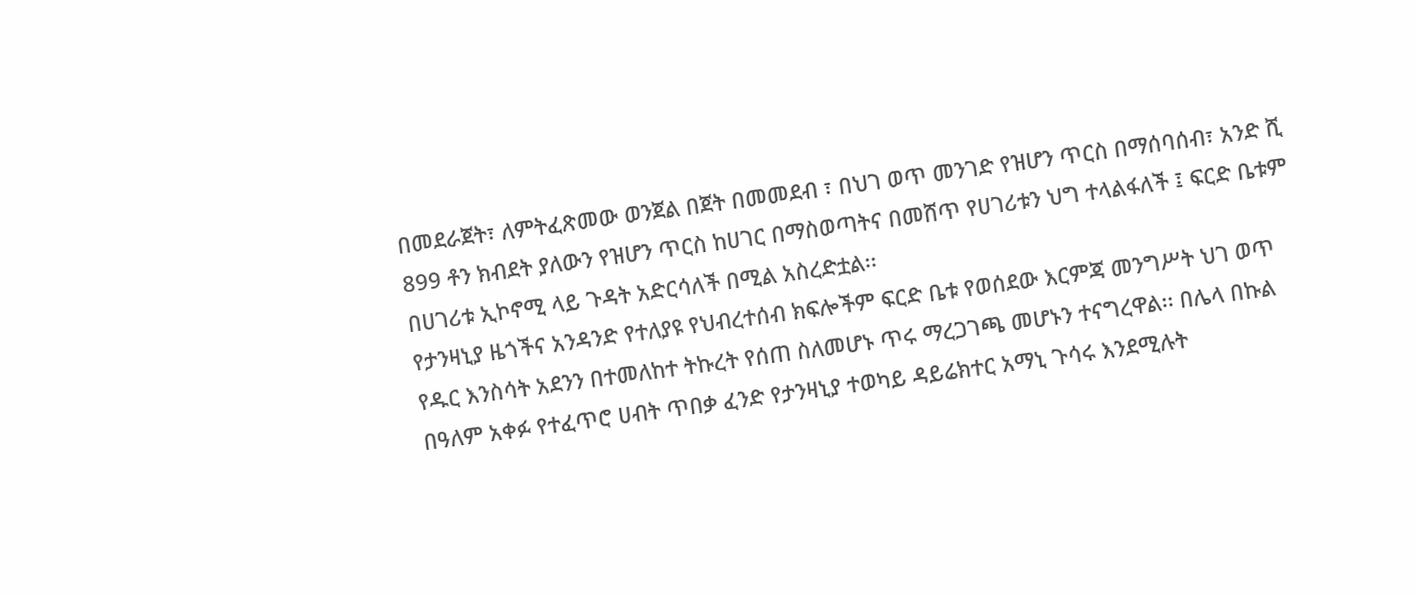በመደራጀት፣ ለምትፈጽመው ወንጀል በጀት በመመደብ ፣ በህገ ወጥ መንገድ የዝሆን ጥርስ በማሰባሰብ፣ አንድ ሺ 899 ቶን ክብደት ያለውን የዝሆን ጥርስ ከሀገር በማስወጣትና በመሸጥ የሀገሪቱን ህግ ተላልፋለች ፤ ፍርድ ቤቱም በሀገሪቱ ኢኮኖሚ ላይ ጉዳት አድርሳለች በሚል አስረድቷል፡፡
የታንዛኒያ ዜጎችና አንዳንድ የተለያዩ የህብረተሰብ ክፍሎችም ፍርድ ቤቱ የወሰደው እርምጃ መንግሥት ህገ ወጥ የዱር እንስሳት አደንን በተመለከተ ትኩረት የሰጠ ስለመሆኑ ጥሩ ማረጋገጫ መሆኑን ተናግረዋል፡፡ በሌላ በኩል በዓለም አቀፉ የተፈጥሮ ሀብት ጥበቃ ፈንድ የታንዛኒያ ተወካይ ዳይሬክተር አማኒ ጉሳሩ እንደሚሉት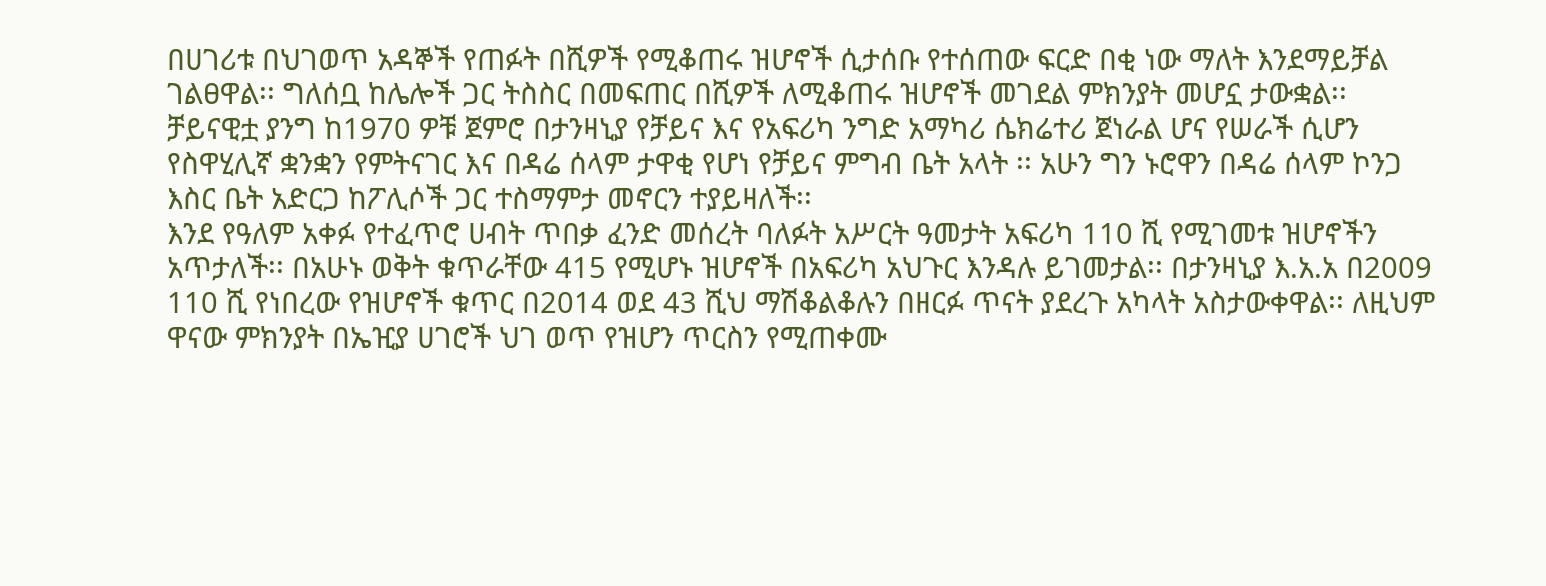በሀገሪቱ በህገወጥ አዳኞች የጠፉት በሺዎች የሚቆጠሩ ዝሆኖች ሲታሰቡ የተሰጠው ፍርድ በቂ ነው ማለት እንደማይቻል ገልፀዋል፡፡ ግለሰቧ ከሌሎች ጋር ትስስር በመፍጠር በሺዎች ለሚቆጠሩ ዝሆኖች መገደል ምክንያት መሆኗ ታውቋል፡፡
ቻይናዊቷ ያንግ ከ1970 ዎቹ ጀምሮ በታንዛኒያ የቻይና እና የአፍሪካ ንግድ አማካሪ ሴክሬተሪ ጀነራል ሆና የሠራች ሲሆን የስዋሂሊኛ ቋንቋን የምትናገር እና በዳሬ ሰላም ታዋቂ የሆነ የቻይና ምግብ ቤት አላት ፡፡ አሁን ግን ኑሮዋን በዳሬ ሰላም ኮንጋ እስር ቤት አድርጋ ከፖሊሶች ጋር ተስማምታ መኖርን ተያይዛለች፡፡
እንደ የዓለም አቀፉ የተፈጥሮ ሀብት ጥበቃ ፈንድ መሰረት ባለፉት አሥርት ዓመታት አፍሪካ 110 ሺ የሚገመቱ ዝሆኖችን አጥታለች፡፡ በአሁኑ ወቅት ቁጥራቸው 415 የሚሆኑ ዝሆኖች በአፍሪካ አህጉር እንዳሉ ይገመታል፡፡ በታንዛኒያ እ.አ.አ በ2009 110 ሺ የነበረው የዝሆኖች ቁጥር በ2014 ወደ 43 ሺህ ማሽቆልቆሉን በዘርፉ ጥናት ያደረጉ አካላት አስታውቀዋል፡፡ ለዚህም ዋናው ምክንያት በኤዢያ ሀገሮች ህገ ወጥ የዝሆን ጥርስን የሚጠቀሙ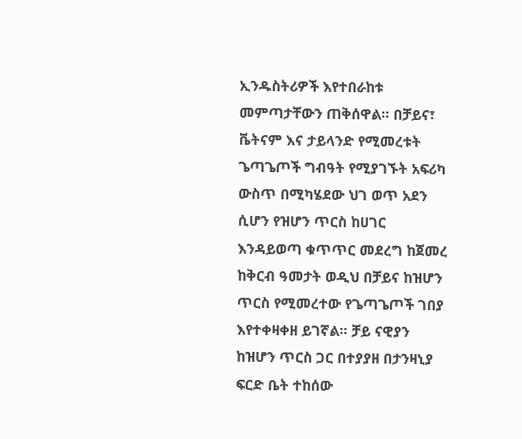ኢንዱስትሪዎች እየተበራከቱ መምጣታቸውን ጠቅሰዋል፡፡ በቻይና፣ ቬትናም እና ታይላንድ የሚመረቱት ጌጣጌጦች ግብዓት የሚያገኙት አፍሪካ ውስጥ በሚካሄደው ህገ ወጥ አደን ሲሆን የዝሆን ጥርስ ከሀገር እንዳይወጣ ቁጥጥር መደረግ ከጀመረ ከቅርብ ዓመታት ወዲህ በቻይና ከዝሆን ጥርስ የሚመረተው የጌጣጌጦች ገበያ እየተቀዛቀዘ ይገኛል፡፡ ቻይ ናዊያን ከዝሆን ጥርስ ጋር በተያያዘ በታንዛኒያ ፍርድ ቤት ተከሰው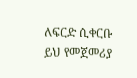ለፍርድ ሲቀርቡ ይህ የመጀመሪያ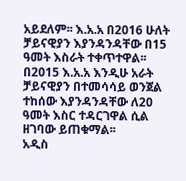አይደለም፡፡ እ.አ.አ በ2016 ሁለት ቻይናዊያን እያንዳንዳቸው በ15 ዓመት እስራት ተቀጥተዋል፡፡ በ2015 እ.አ.አ እንዲሁ አራት ቻይናዊያን በተመሳሳይ ወንጀል ተከሰው እያንዳንዳቸው ለ20 ዓመት እስር ተዳርገዋል ሲል ዘገባው ይጠቁማል፡፡
አዲስ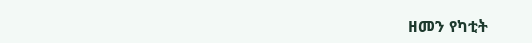ዘመን የካቲት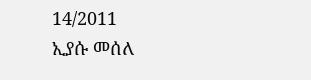14/2011
ኢያሱ መሰለ